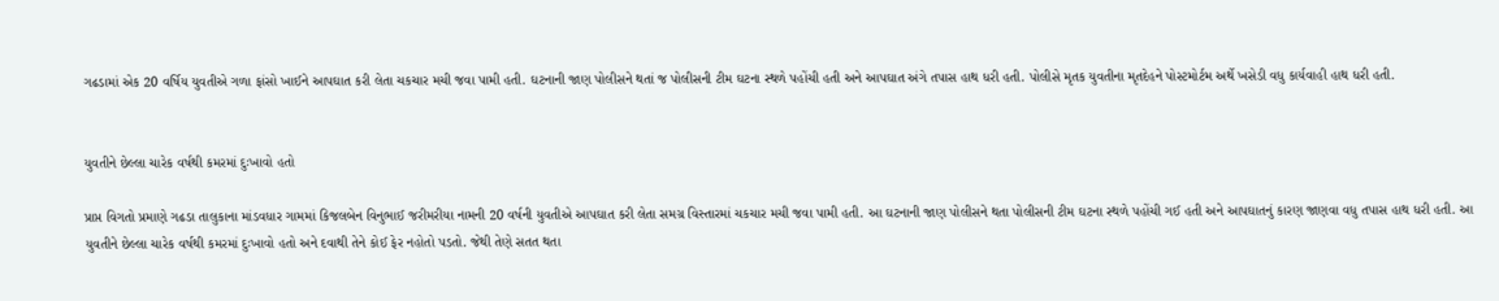ગઢડામાં એક 20 વર્ષિય યુવતીએ ગળા ફાંસો ખાઈને આપઘાત કરી લેતા ચકચાર મચી જવા પામી હતી. ઘટનાની જાણ પોલીસને થતાં જ પોલીસની ટીમ ઘટના સ્થળે પહોંચી હતી અને આપઘાત અંગે તપાસ હાથ ધરી હતી. પોલીસે મૃતક યુવતીના મૃતદેહને પોસ્ટમોર્ટમ અર્થે ખસેડી વધુ કાર્યવાહી હાથ ધરી હતી.


યુવતીને છેલ્લા ચારેક વર્ષથી કમરમાં દુઃખાવો હતો

પ્રાપ્ત વિગતો પ્રમાણે ગઢડા તાલુકાના માંડવધાર ગામમાં કિજલબેન વિનુભાઈ જરીમરીયા નામની 20 વર્ષની યુવતીએ આપઘાત કરી લેતા સમગ્ર વિસ્તારમાં ચકચાર મચી જવા પામી હતી. આ ઘટનાની જાણ પોલીસને થતા પોલીસની ટીમ ઘટના સ્થળે પહોંચી ગઈ હતી અને આપઘાતનું કારણ જાણવા વધુ તપાસ હાથ ધરી હતી. આ યુવતીને છેલ્લા ચારેક વર્ષથી કમરમાં દુઃખાવો હતો અને દવાથી તેને કોઈ ફેર નહોતો પડતો. જેથી તેણે સતત થતા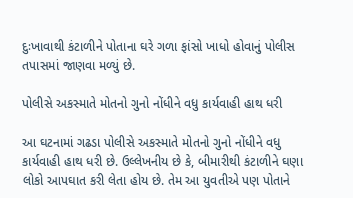દુઃખાવાથી કંટાળીને પોતાના ઘરે ગળા ફાંસો ખાધો હોવાનું પોલીસ તપાસમાં જાણવા મળ્યું છે.

પોલીસે અકસ્માતે મોતનો ગુનો નોંધીને વધુ કાર્યવાહી હાથ ધરી

આ ઘટનામાં ગઢડા પોલીસે અકસ્માતે મોતનો ગુનો નોંધીને વધુ કાર્યવાહી હાથ ધરી છે. ઉલ્લેખનીય છે કે, બીમારીથી કંટાળીને ઘણા લોકો આપઘાત કરી લેતા હોય છે. તેમ આ યુવતીએ પણ પોતાને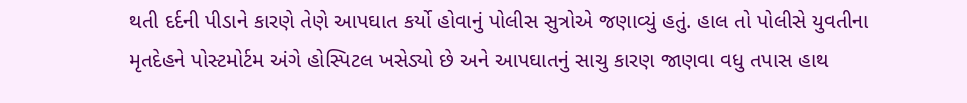થતી દર્દની પીડાને કારણે તેણે આપઘાત કર્યો હોવાનું પોલીસ સુત્રોએ જણાવ્યું હતું. હાલ તો પોલીસે યુવતીના મૃતદેહને પોસ્ટમોર્ટમ અંગે હોસ્પિટલ ખસેડ્યો છે અને આપઘાતનું સાચુ કારણ જાણવા વધુ તપાસ હાથ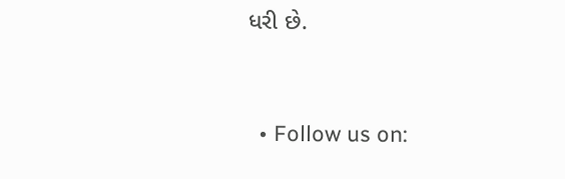ધરી છે.


  • Follow us on: